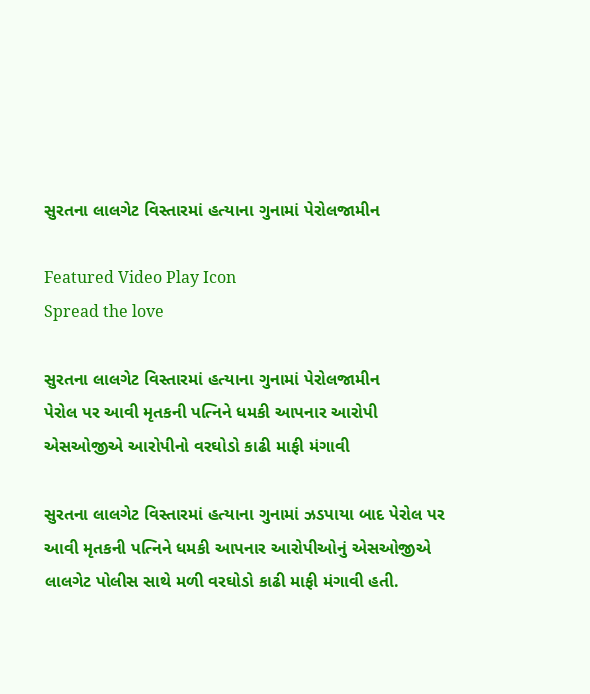સુરતના લાલગેટ વિસ્તારમાં હત્યાના ગુનામાં પેરોલજામીન

Featured Video Play Icon
Spread the love

સુરતના લાલગેટ વિસ્તારમાં હત્યાના ગુનામાં પેરોલજામીન
પેરોલ પર આવી મૃતકની પત્નિને ધમકી આપનાર આરોપી
એસઓજીએ આરોપીનો વરઘોડો કાઢી માફી મંગાવી

સુરતના લાલગેટ વિસ્તારમાં હત્યાના ગુનામાં ઝડપાયા બાદ પેરોલ પર આવી મૃતકની પત્નિને ધમકી આપનાર આરોપીઓનું એસઓજીએ લાલગેટ પોલીસ સાથે મળી વરઘોડો કાઢી માફી મંગાવી હતી.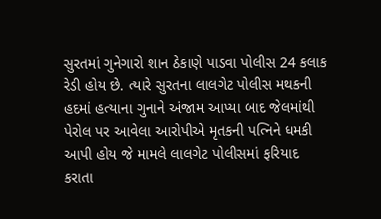સુરતમાં ગુનેગારો શાન ઠેકાણે પાડવા પોલીસ 24 કલાક રેડી હોય છે. ત્યારે સુરતના લાલગેટ પોલીસ મથકની હદમાં હત્યાના ગુનાને અંજામ આપ્યા બાદ જેલમાંથી પેરોલ પર આવેલા આરોપીએ મૃતકની પત્નિને ધમકી આપી હોય જે મામલે લાલગેટ પોલીસમાં ફરિયાદ કરાતા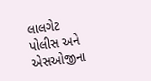લાલગેટ પોલીસ અને એસઓજીના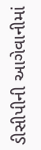ડીસીપીની આગેવાનીમાં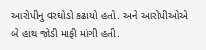આરોપીનુ વરઘોડો કઢાયો હતો. અને આરોપીઓએ બે હાથ જોડી માફી માંગી હતી.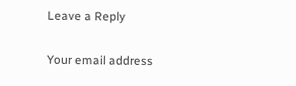Leave a Reply

Your email address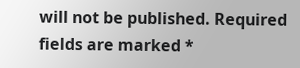will not be published. Required fields are marked *